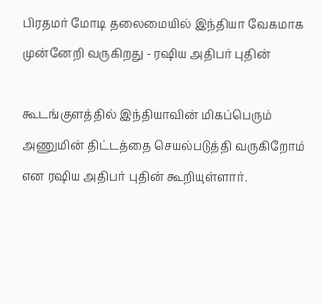பிரதமர் மோடி தலைமையில் இந்தியா வேகமாக முன்னேறி வருகிறது - ரஷிய அதிபர் புதின்

கூடங்குளத்தில் இந்தியாவின் மிகப்பெரும் அணுமின் திட்டத்தை செயல்படுத்தி வருகிறோம் என ரஷிய அதிபர் புதின் கூறியுள்ளார்.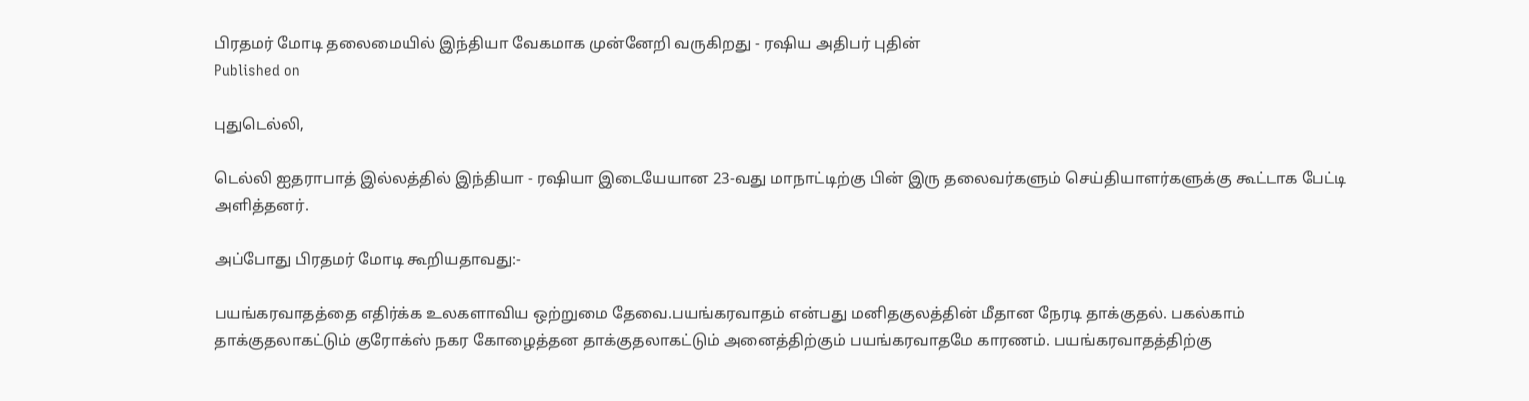பிரதமர் மோடி தலைமையில் இந்தியா வேகமாக முன்னேறி வருகிறது - ரஷிய அதிபர் புதின்
Published on

புதுடெல்லி,

டெல்லி ஐதராபாத் இல்லத்தில் இந்தியா - ரஷியா இடையேயான 23-வது மாநாட்டிற்கு பின் இரு தலைவர்களும் செய்தியாளர்களுக்கு கூட்டாக பேட்டி அளித்தனர்.

அப்போது பிரதமர் மோடி கூறியதாவது:-

பயங்கரவாதத்தை எதிர்க்க உலகளாவிய ஒற்றுமை தேவை.பயங்கரவாதம் என்பது மனிதகுலத்தின் மீதான நேரடி தாக்குதல். பகல்காம் தாக்குதலாகட்டும் குரோக்ஸ் நகர கோழைத்தன தாக்குதலாகட்டும் அனைத்திற்கும் பயங்கரவாதமே காரணம். பயங்கரவாதத்திற்கு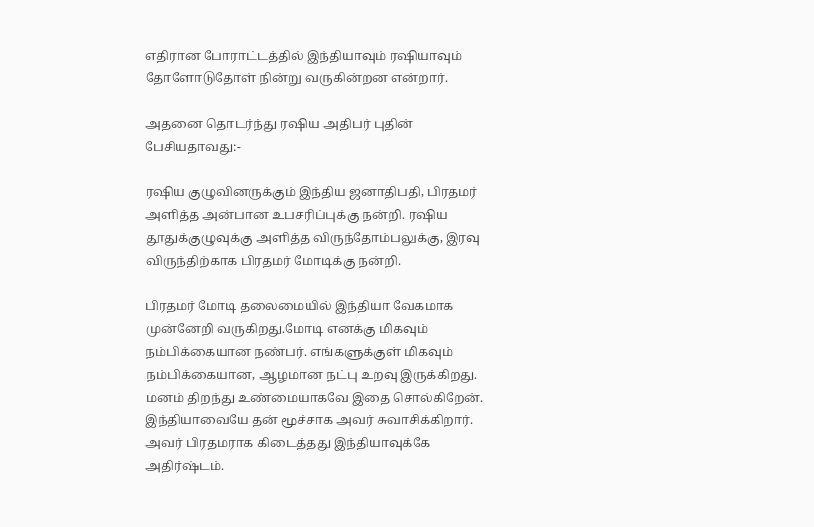எதிரான போராட்டத்தில் இந்தியாவும் ரஷியாவும் தோளோடுதோள் நின்று வருகின்றன என்றார்.

அதனை தொடர்ந்து ரஷிய அதிபர் புதின் பேசியதாவது:-

ரஷிய குழுவினருக்கும் இந்திய ஜனாதிபதி, பிரதமர் அளித்த அன்பான உபசரிப்புக்கு நன்றி. ரஷிய தூதுக்குழுவுக்கு அளித்த விருந்தோம்பலுக்கு, இரவு விருந்திற்காக பிரதமர் மோடிக்கு நன்றி.

பிரதமர் மோடி தலைமையில் இந்தியா வேகமாக முன்னேறி வருகிறது.மோடி எனக்கு மிகவும் நம்பிக்கையான நண்பர். எங்களுக்குள் மிகவும் நம்பிக்கையான, ஆழமான நட்பு உறவு இருக்கிறது. மனம் திறந்து உண்மையாகவே இதை சொல்கிறேன். இந்தியாவையே தன் மூச்சாக அவர் சுவாசிக்கிறார். அவர் பிரதமராக கிடைத்தது இந்தியாவுக்கே அதிர்ஷ்டம்.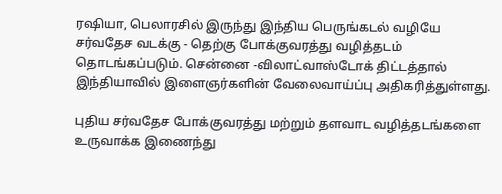ரஷியா, பெலாரசில் இருந்து இந்திய பெருங்கடல் வழியே சர்வதேச வடக்கு - தெற்கு போக்குவரத்து வழித்தடம் தொடங்கப்படும். சென்னை -விலாட்வாஸ்டோக் திட்டத்தால் இந்தியாவில் இளைஞர்களின் வேலைவாய்ப்பு அதிகரித்துள்ளது.

புதிய சர்வதேச போக்குவரத்து மற்றும் தளவாட வழித்தடங்களை உருவாக்க இணைந்து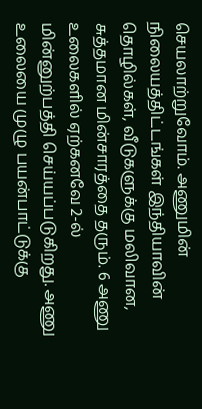செயலாற்றுவோம். அணுமின் நிலையத்திட்டங்கள் இந்தியாவின் தொழில்கள், வீடுகளுக்கு மலிவான, சுத்தமான மின்சாரத்தை தரும். 6 அணு உலைகளில் ஏற்கனவே 2-ல் மின்னுற்பத்தி செய்யப்படுகிறது. அணு உலையை முழு பயன்பாட்டுக்கு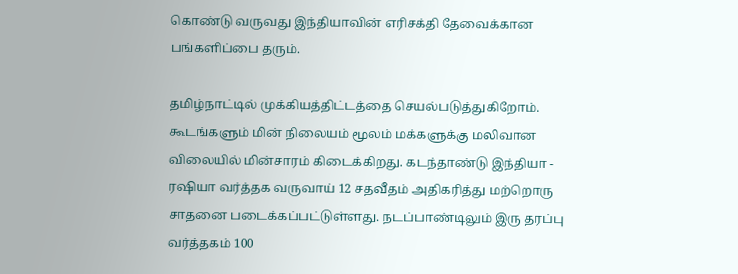கொண்டு வருவது இந்தியாவின் எரிசக்தி தேவைக்கான பங்களிப்பை தரும்.

தமிழ்நாட்டில் முக்கியத்திட்டத்தை செயல்படுத்துகிறோம். கூடங்களும் மின் நிலையம் மூலம் மக்களுக்கு மலிவான விலையில் மின்சாரம் கிடைக்கிறது. கடந்தாண்டு இந்தியா - ரஷியா வர்த்தக வருவாய் 12 சதவீதம் அதிகரித்து மற்றொரு சாதனை படைக்கப்பட்டுள்ளது. நடப்பாண்டிலும் இரு தரப்பு வர்த்தகம் 100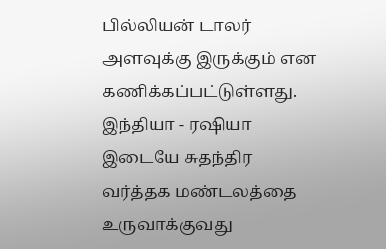பில்லியன் டாலர் அளவுக்கு இருக்கும் என கணிக்கப்பட்டுள்ளது. இந்தியா - ரஷியா இடையே சுதந்திர வர்த்தக மண்டலத்தை உருவாக்குவது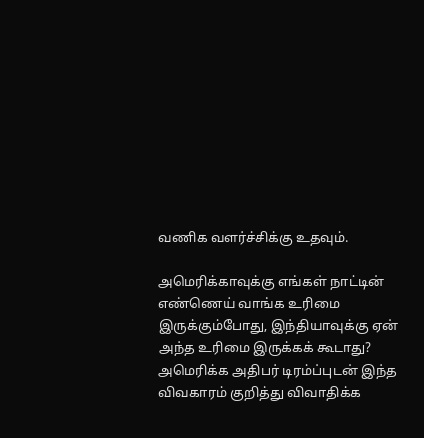வணிக வளர்ச்சிக்கு உதவும்.

அமெரிக்காவுக்கு எங்கள் நாட்டின் எண்ணெய் வாங்க உரிமை இருக்கும்போது, இந்தியாவுக்கு ஏன் அந்த உரிமை இருக்கக் கூடாது? அமெரிக்க அதிபர் டிரம்ப்புடன் இந்த விவகாரம் குறித்து விவாதிக்க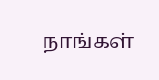நாங்கள்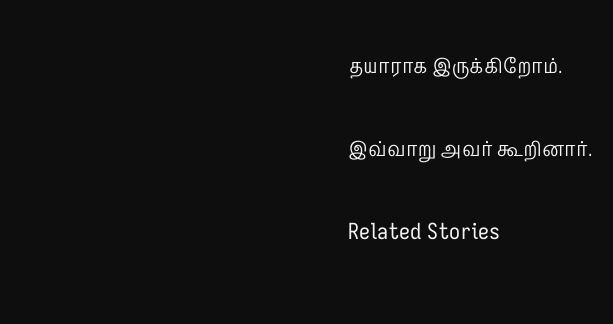தயாராக இருக்கிறோம்.

இவ்வாறு அவர் கூறினார்.

Related Stories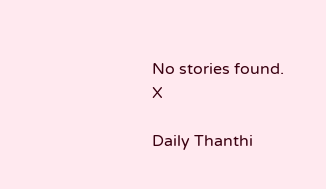No stories found.
X

Daily Thanthi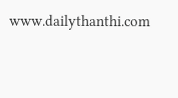www.dailythanthi.com